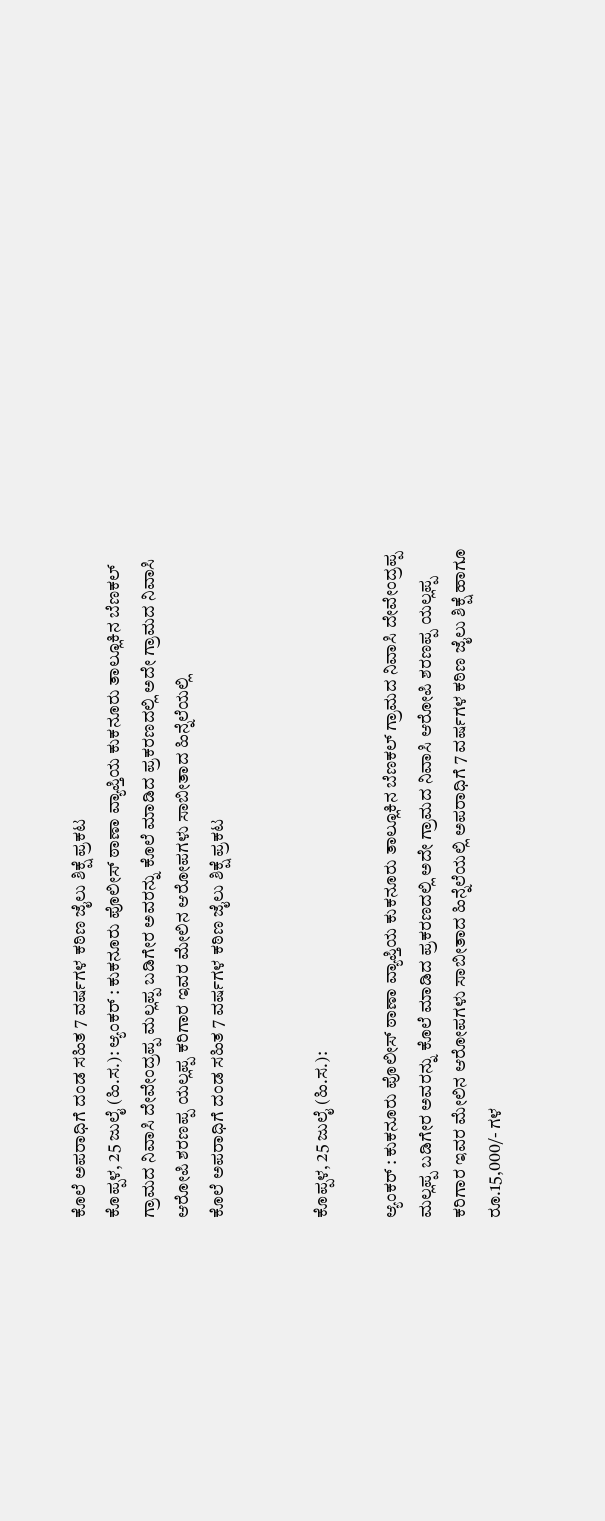ಕೊಲೆ ಅಪರಾಧಿಗೆ ದಂಡ ಸಹಿತ 7 ವರ್ಷಗಳ ಕಠಿಣ ಜೈಲು ಶಿಕ್ಷೆ ಪ್ರಕಟ
ಕೊಪ್ಪಳ, 25 ಜುಲೈ (ಹಿ.ಸ.): ಆ್ಯಂಕರ್ : ಕುಕನೂರು ಪೊಲೀಸ್ ಠಾಣಾ ವ್ಯಾಪ್ತಿಯ ಕುಕನೂರು ತಾಲ್ಲೂಕಿನ ಬೆಣಕಲ್ ಗ್ರಾಮದ ನಿವಾಸಿ ದೇವೇಂದ್ರಪ್ಪ ಮಲ್ಲಪ್ಪ ಬಡಿಗೇರ ಅವರನ್ನು ಕೊಲೆ ಮಾಡಿದ ಪ್ರಕರಣದಲ್ಲಿ ಅದೇ ಗ್ರಾಮದ ನಿವಾಸಿ ಆರೋಪಿ ಶರಣಪ್ಪ ಯಲ್ಲಪ್ಪ ಕರಿಗಾರ ಇವರ ಮೇಲಿನ ಆರೋಪಗಳು ಸಾಬೀತಾದ ಹಿನ್ನೆಲೆಯಲ್ಲಿ
ಕೊಲೆ ಅಪರಾಧಿಗೆ ದಂಡ ಸಹಿತ 7 ವರ್ಷಗಳ ಕಠಿಣ ಜೈಲು ಶಿಕ್ಷೆ ಪ್ರಕಟ


ಕೊಪ್ಪಳ, 25 ಜುಲೈ (ಹಿ.ಸ.):

ಆ್ಯಂಕರ್ : ಕುಕನೂರು ಪೊಲೀಸ್ ಠಾಣಾ ವ್ಯಾಪ್ತಿಯ ಕುಕನೂರು ತಾಲ್ಲೂಕಿನ ಬೆಣಕಲ್ ಗ್ರಾಮದ ನಿವಾಸಿ ದೇವೇಂದ್ರಪ್ಪ ಮಲ್ಲಪ್ಪ ಬಡಿಗೇರ ಅವರನ್ನು ಕೊಲೆ ಮಾಡಿದ ಪ್ರಕರಣದಲ್ಲಿ ಅದೇ ಗ್ರಾಮದ ನಿವಾಸಿ ಆರೋಪಿ ಶರಣಪ್ಪ ಯಲ್ಲಪ್ಪ ಕರಿಗಾರ ಇವರ ಮೇಲಿನ ಆರೋಪಗಳು ಸಾಬೀತಾದ ಹಿನ್ನೆಲೆಯಲ್ಲಿ ಅಪರಾಧಿಗೆ 7 ವರ್ಷಗಳ ಕಠಿಣ ಜೈಲು ಶಿಕ್ಷೆ ಹಾಗೂ ರೂ.15,000/- ಗಳ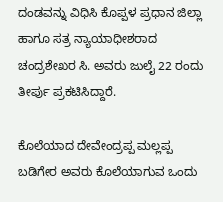ದಂಡವನ್ನು ವಿಧಿಸಿ ಕೊಪ್ಪಳ ಪ್ರಧಾನ ಜಿಲ್ಲಾ ಹಾಗೂ ಸತ್ರ ನ್ಯಾಯಾಧೀಶರಾದ ಚಂದ್ರಶೇಖರ ಸಿ. ಅವರು ಜುಲೈ 22 ರಂದು ತೀರ್ಪು ಪ್ರಕಟಿಸಿದ್ದಾರೆ.

ಕೊಲೆಯಾದ ದೇವೇಂದ್ರಪ್ಪ ಮಲ್ಲಪ್ಪ ಬಡಿಗೇರ ಅವರು ಕೊಲೆಯಾಗುವ ಒಂದು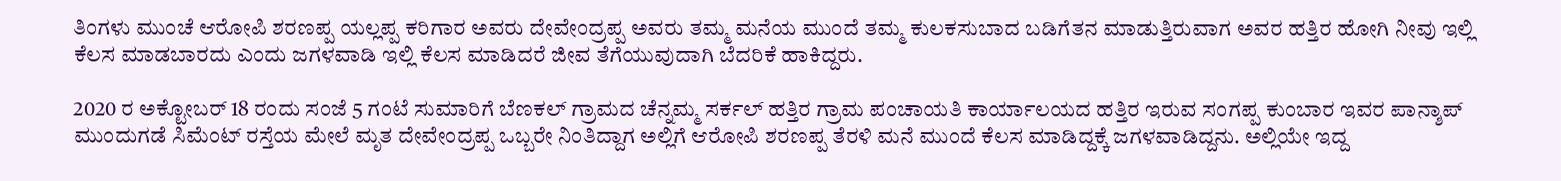ತಿಂಗಳು ಮುಂಚೆ ಆರೋಪಿ ಶರಣಪ್ಪ ಯಲ್ಲಪ್ಪ ಕರಿಗಾರ ಅವರು ದೇವೇಂದ್ರಪ್ಪ ಅವರು ತಮ್ಮ ಮನೆಯ ಮುಂದೆ ತಮ್ಮ ಕುಲಕಸುಬಾದ ಬಡಿಗೆತನ ಮಾಡುತ್ತಿರುವಾಗ ಅವರ ಹತ್ತಿರ ಹೋಗಿ ನೀವು ಇಲ್ಲಿ ಕೆಲಸ ಮಾಡಬಾರದು ಎಂದು ಜಗಳವಾಡಿ ಇಲ್ಲಿ ಕೆಲಸ ಮಾಡಿದರೆ ಜೀವ ತೆಗೆಯುವುದಾಗಿ ಬೆದರಿಕೆ ಹಾಕಿದ್ದರು.

2020 ರ ಅಕ್ಟೋಬರ್ 18 ರಂದು ಸಂಜೆ 5 ಗಂಟೆ ಸುಮಾರಿಗೆ ಬೆಣಕಲ್ ಗ್ರಾಮದ ಚೆನ್ನಮ್ಮ ಸರ್ಕಲ್ ಹತ್ತಿರ ಗ್ರಾಮ ಪಂಚಾಯತಿ ಕಾರ್ಯಾಲಯದ ಹತ್ತಿರ ಇರುವ ಸಂಗಪ್ಪ ಕುಂಬಾರ ಇವರ ಪಾನ್ಶಾಪ್ ಮುಂದುಗಡೆ ಸಿಮೆಂಟ್ ರಸ್ತೆಯ ಮೇಲೆ ಮೃತ ದೇವೇಂದ್ರಪ್ಪ ಒಬ್ಬರೇ ನಿಂತಿದ್ದಾಗ ಅಲ್ಲಿಗೆ ಆರೋಪಿ ಶರಣಪ್ಪ ತೆರಳಿ ಮನೆ ಮುಂದೆ ಕೆಲಸ ಮಾಡಿದ್ದಕ್ಕೆ ಜಗಳವಾಡಿದ್ದನು. ಅಲ್ಲಿಯೇ ಇದ್ದ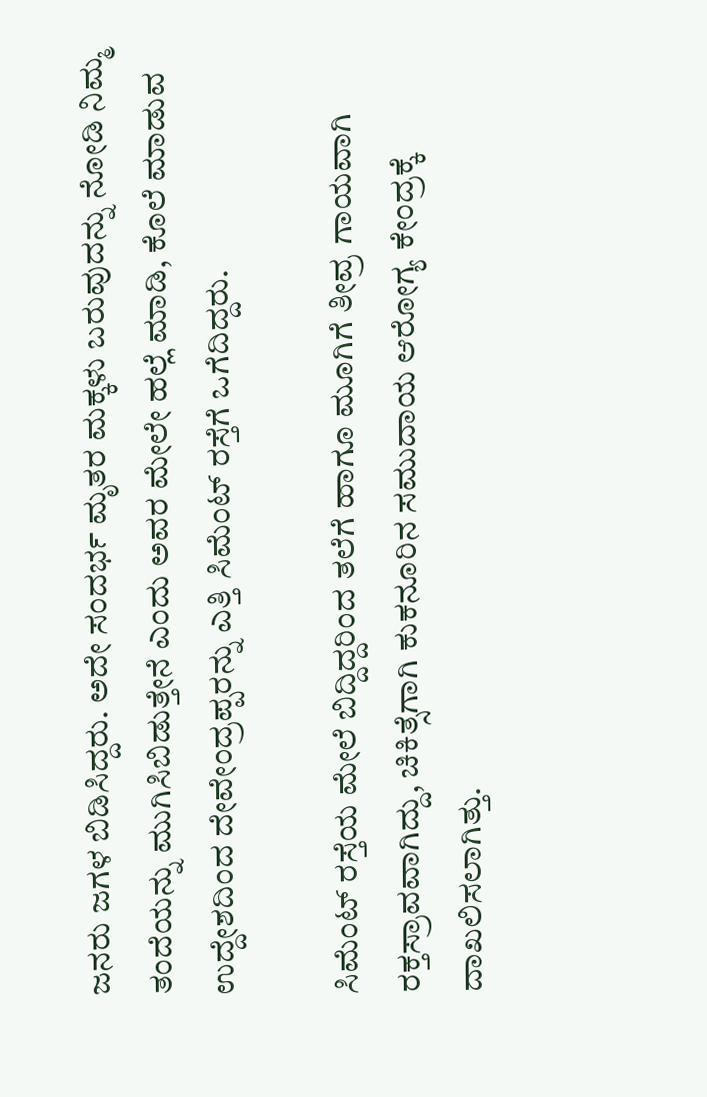ಜನರು ಜಗಳ ಬಿಡಿಸಿದ್ದರು. ಅದೇ ಸಂದರ್ಭ ಮೃತರ ಮಕ್ಕಳು ಬರುವುದನ್ನು ನೋಡಿ ನಿಮ್ಮ ತಂದೆಯನ್ನು ಮುಗಿಸಿಬಿಡುತ್ತೇನೆ ಎಂದು ಅವರ ಮೇಲೇ ಹಲ್ಲೆ ಮಾಡಿ, ಕೊಲೆ ಮಾಡುವ ಉದ್ದೇಶದಿಂದ ದೇವೇಂದ್ರಪ್ಪರನ್ನು ಎತ್ತಿ ಸಿಮೆಂಟ್ ರಸ್ತೆಗೆ ಒಗೆದಿದ್ದರು.

ಸಿಮೆಂಟ್ ರಸ್ತೆಯ ಮೇಲೆ ಬಿದ್ದಿದ್ದರಿಂದ ತಲೆಗೆ ಹಾಗೂ ಮೂಗಿಗೆ ತೀವ್ರ ಗಾಯವಾಗಿ ರಕ್ತಸ್ರಾವವಾಗಿದ್ದು, ಚಿಕಿತ್ಸೆಗಾಗಿ ಕುಕನೂರಿನ ಸಮುದಾಯ ಆರೋಗ್ಯ ಕೇಂದ್ರಕ್ಕೆ ದಾಖಲಿಸಲಾಗಿತ್ತು.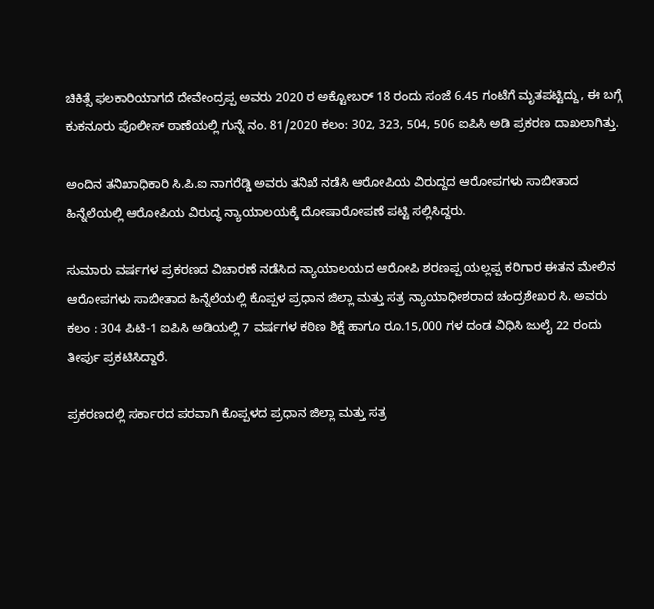ಚಿಕಿತ್ಸೆ ಫಲಕಾರಿಯಾಗದೆ ದೇವೇಂದ್ರಪ್ಪ ಅವರು 2020 ರ ಅಕ್ಟೋಬರ್ 18 ರಂದು ಸಂಜೆ 6.45 ಗಂಟೆಗೆ ಮೃತಪಟ್ಟಿದ್ದು, ಈ ಬಗ್ಗೆ ಕುಕನೂರು ಪೊಲೀಸ್ ಠಾಣೆಯಲ್ಲಿ ಗುನ್ನೆ ನಂ. 81/2020 ಕಲಂ: 302, 323, 504, 506 ಐಪಿಸಿ ಅಡಿ ಪ್ರಕರಣ ದಾಖಲಾಗಿತ್ತು.

ಅಂದಿನ ತನಿಖಾಧಿಕಾರಿ ಸಿ.ಪಿ.ಐ ನಾಗರೆಡ್ಡಿ ಅವರು ತನಿಖೆ ನಡೆಸಿ ಆರೋಪಿಯ ವಿರುದ್ದದ ಆರೋಪಗಳು ಸಾಬೀತಾದ ಹಿನ್ನೆಲೆಯಲ್ಲಿ ಆರೋಪಿಯ ವಿರುದ್ಧ ನ್ಯಾಯಾಲಯಕ್ಕೆ ದೋಷಾರೋಪಣೆ ಪಟ್ಟಿ ಸಲ್ಲಿಸಿದ್ದರು.

ಸುಮಾರು ವರ್ಷಗಳ ಪ್ರಕರಣದ ವಿಚಾರಣೆ ನಡೆಸಿದ ನ್ಯಾಯಾಲಯದ ಆರೋಪಿ ಶರಣಪ್ಪ ಯಲ್ಲಪ್ಪ ಕರಿಗಾರ ಈತನ ಮೇಲಿನ ಆರೋಪಗಳು ಸಾಬೀತಾದ ಹಿನ್ನೆಲೆಯಲ್ಲಿ ಕೊಪ್ಪಳ ಪ್ರಧಾನ ಜಿಲ್ಲಾ ಮತ್ತು ಸತ್ರ ನ್ಯಾಯಾಧೀಶರಾದ ಚಂದ್ರಶೇಖರ ಸಿ. ಅವರು ಕಲಂ : 304 ಪಿಟಿ-1 ಐಪಿಸಿ ಅಡಿಯಲ್ಲಿ 7 ವರ್ಷಗಳ ಕಠಿಣ ಶಿಕ್ಷೆ ಹಾಗೂ ರೂ.15,000 ಗಳ ದಂಡ ವಿಧಿಸಿ ಜುಲೈ 22 ರಂದು ತೀರ್ಪು ಪ್ರಕಟಿಸಿದ್ದಾರೆ.

ಪ್ರಕರಣದಲ್ಲಿ ಸರ್ಕಾರದ ಪರವಾಗಿ ಕೊಪ್ಪಳದ ಪ್ರಧಾನ ಜಿಲ್ಲಾ ಮತ್ತು ಸತ್ರ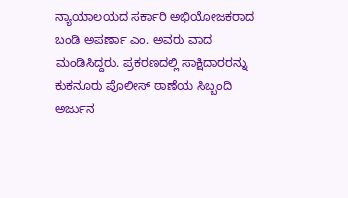ನ್ಯಾಯಾಲಯದ ಸರ್ಕಾರಿ ಅಭಿಯೋಜಕರಾದ ಬಂಡಿ ಅಪರ್ಣಾ ಎಂ. ಅವರು ವಾದ ಮಂಡಿಸಿದ್ದರು. ಪ್ರಕರಣದಲ್ಲಿ ಸಾಕ್ಷಿದಾರರನ್ನು ಕುಕನೂರು ಪೊಲೀಸ್ ಠಾಣೆಯ ಸಿಬ್ಬಂದಿ ಅರ್ಜುನ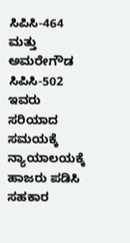ಸಿಪಿಸಿ-464 ಮತ್ತು ಅಮರೇಗೌಡ ಸಿಪಿಸಿ-502 ಇವರು ಸರಿಯಾದ ಸಮಯಕ್ಕೆ ನ್ಯಾಯಾಲಯಕ್ಕೆ ಹಾಜರು ಪಡಿಸಿ ಸಹಕಾರ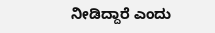ನೀಡಿದ್ದಾರೆ ಎಂದು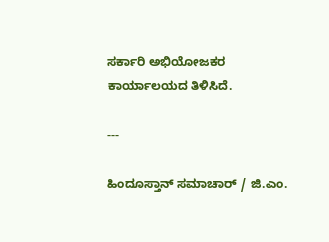ಸರ್ಕಾರಿ ಅಭಿಯೋಜಕರ ಕಾರ್ಯಾಲಯದ ತಿಳಿಸಿದೆ.

---

ಹಿಂದೂಸ್ತಾನ್ ಸಮಾಚಾರ್ / ಜಿ.ಎಂ.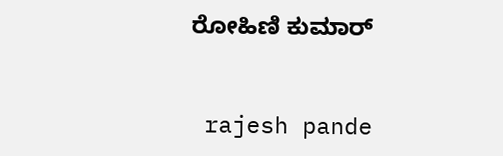ರೋಹಿಣಿ ಕುಮಾರ್


 rajesh pande